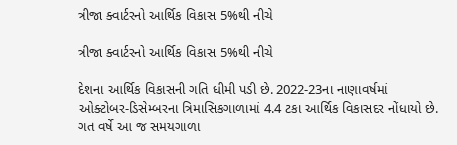ત્રીજા ક્વાર્ટરનો આર્થિક વિકાસ 5%થી નીચે

ત્રીજા ક્વાર્ટરનો આર્થિક વિકાસ 5%થી નીચે

દેશના આર્થિક વિકાસની ગતિ ધીમી પડી છે. 2022-23ના નાણાવર્ષમાં ઓક્ટોબર-ડિસેમ્બરના ત્રિમાસિકગાળામાં 4.4 ટકા આર્થિક વિકાસદર નોંધાયો છે. ગત વર્ષે આ જ સમયગાળા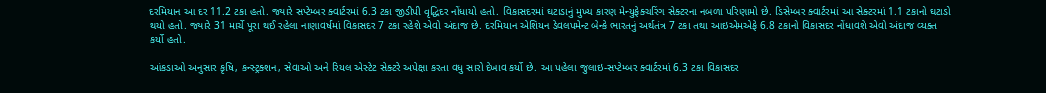દરમિયાન આ દર 11.2 ટકા હતો. જ્યારે સપ્ટેમ્બર ક્વાર્ટરમાં 6.3 ટકા જીડીપી વૃદ્ધિદર નોંધાયો હતો. વિકાસદરમાં ઘટાડાનું મુખ્ય કારણ મેન્યુફેક્ચરિંગ સેક્ટરના નબળા પરિણામો છે. ડિસેમ્બર ક્વાર્ટરમાં આ સેક્ટરમાં 1.1 ટકાનો ઘટાડો થયો હતો. જ્યારે 31 માર્ચે પૂરા થઈ રહેલા નાણાવર્ષમાં વિકાસદર 7 ટકા રહેશે એવો અંદાજ છે. દરમિયાન એશિયન ડેવલપમેન્ટ બેન્કે ભારતનું અર્થતંત્ર 7 ટકા તથા આઇએમએફે 6.8 ટકાનો વિકાસદર નોંધાવશે એવો અંદાજ વ્યક્ત કર્યો હતો.

આંકડાઓ અનુસાર કૃષિ, કન્સ્ટ્રક્શન, સેવાઓ અને રિયલ એસ્ટેટ સેક્ટરે અપેક્ષા કરતા વધુ સારો દે‌ખાવ કર્યો છે. આ પહેલા જુલાઇ-સપ્ટેમ્બર ક્વાર્ટરમાં 6.3 ટકા વિકાસદર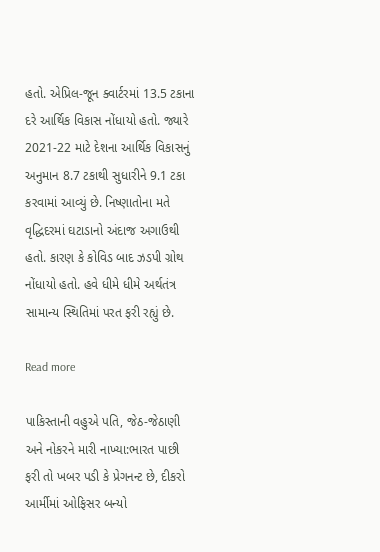હતો. એપ્રિલ-જૂન ક્વાર્ટરમાં 13.5 ટકાના દરે આર્થિક વિકાસ નોંધાયો હતો. જ્યારે 2021-22 માટે દેશના આર્થિક વિકાસનું અનુમાન 8.7 ટકાથી સુધારીને 9.1 ટકા કરવામાં આવ્યું છે. નિષ્ણાતોના મતે વૃદ્ધિદરમાં ઘટાડાનો અંદાજ અગાઉથી હતો. કારણ કે કોવિડ બાદ ઝડપી ગ્રોથ નોંધાયો હતો. હવે ધીમે ધીમે અર્થતંત્ર સામાન્ય સ્થિતિમાં પરત ફરી રહ્યું છે.

Read more

પાકિસ્તાની વહુએ પતિ, જેઠ-જેઠાણી અને નોકરને મારી નાખ્યા:ભારત પાછી ફરી તો ખબર પડી કે પ્રેગનન્ટ છે, દીકરો આર્મીમાં ઓફિસર બન્યો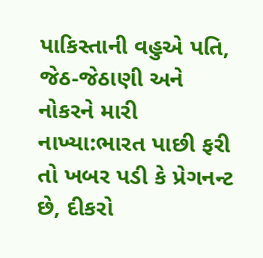પાકિસ્તાની વહુએ પતિ, જેઠ-જેઠાણી અને નોકરને મારી નાખ્યા:ભારત પાછી ફરી તો ખબર પડી કે પ્રેગનન્ટ છે, દીકરો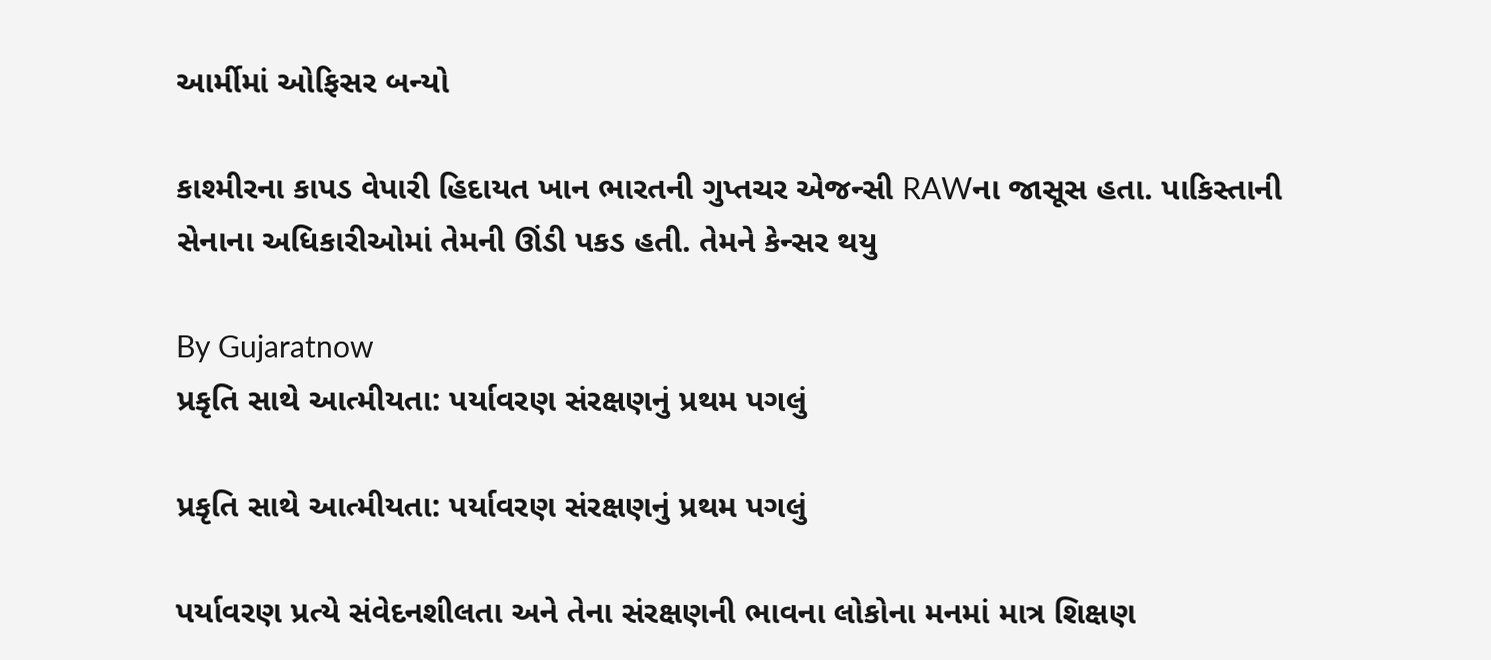આર્મીમાં ઓફિસર બન્યો

કાશ્મીરના કાપડ વેપારી હિદાયત ખાન ભારતની ગુપ્તચર એજન્સી RAWના જાસૂસ હતા. પાકિસ્તાની સેનાના અધિકારીઓમાં તેમની ઊંડી પકડ હતી. તેમને કેન્સર થયુ

By Gujaratnow
પ્રકૃતિ સાથે આત્મીયતા: પર્યાવરણ સંરક્ષણનું પ્રથમ પગલું

પ્રકૃતિ સાથે આત્મીયતા: પર્યાવરણ સંરક્ષણનું પ્રથમ પગલું

પર્યાવરણ પ્રત્યે સંવેદનશીલતા અને તેના સંરક્ષણની ભાવના લોકોના મનમાં માત્ર શિક્ષણ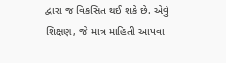દ્વારા જ વિકસિત થઈ શકે છે. એવું શિક્ષણ, જે માત્ર માહિતી આપવા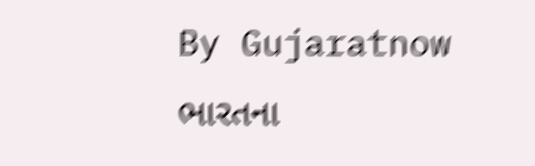By Gujaratnow
ભારતના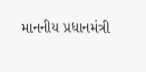માનનીય પ્રધાનમંત્રી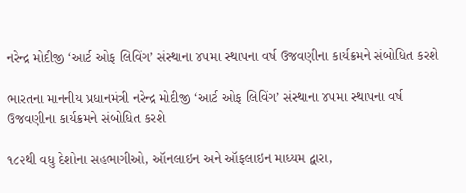નરેન્દ્ર મોદીજી ‘આર્ટ ઓફ લિવિંગ’ સંસ્થાના ૪૫મા સ્થાપના વર્ષ ઉજવણીના કાર્યક્રમને સંબોધિત કરશે

ભારતના માનનીય પ્રધાનમંત્રી નરેન્દ્ર મોદીજી ‘આર્ટ ઓફ લિવિંગ’ સંસ્થાના ૪૫મા સ્થાપના વર્ષ ઉજવણીના કાર્યક્રમને સંબોધિત કરશે

૧૮૨થી વધુ દેશોના સહભાગીઓ, ઑનલાઇન અને ઑફલાઇન માધ્યમ દ્વારા,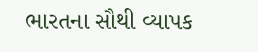ભારતના સૌથી વ્યાપક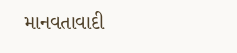માનવતાવાદી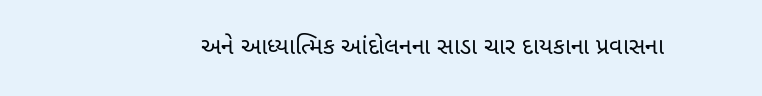અને આધ્યાત્મિક આંદોલનના સાડા ચાર દાયકાના પ્રવાસના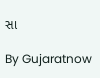સા

By Gujaratnow